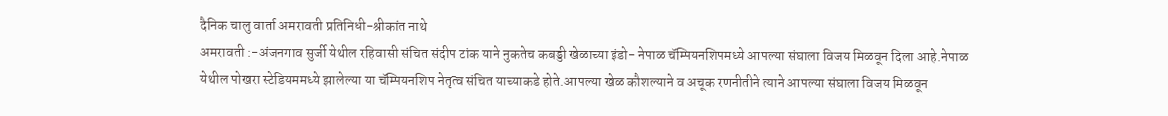दैनिक चालु वार्ता अमरावती प्रतिनिधी-श्रीकांत नाथे
अमरावती :-अंजनगाव सुर्जी येथील रहिवासी संचित संदीप टांक याने नुकतेच कबड्डी खेळाच्या इंडो- नेपाळ चॅम्पियनशिपमध्ये आपल्या संघाला विजय मिळवून दिला आहे.नेपाळ येथील पोखरा स्टेडियममध्ये झालेल्या या चॅम्पियनशिप नेतृत्व संचित याच्याकडे होते.आपल्या खेळ कौशल्याने व अचूक रणनीतीने त्याने आपल्या संघाला विजय मिळवून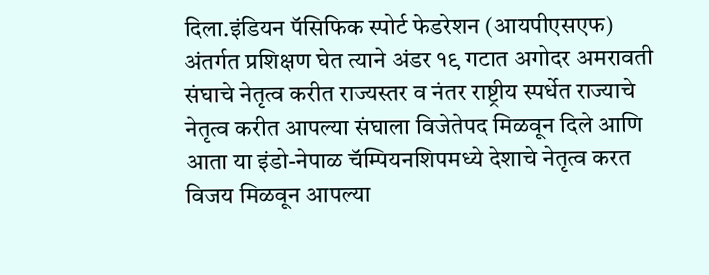दिला.इंडियन पॅसिफिक स्पोर्ट फेडरेशन (आयपीएसएफ) अंतर्गत प्रशिक्षण घेत त्याने अंडर १९ गटात अगोदर अमरावती संघाचे नेतृत्व करीत राज्यस्तर व नंतर राष्ट्रीय स्पर्धेत राज्याचे नेतृत्व करीत आपल्या संघाला विजेतेपद मिळवून दिले आणि आता या इंडो-नेपाळ चॅम्पियनशिपमध्ये देशाचे नेतृत्व करत विजय मिळवून आपल्या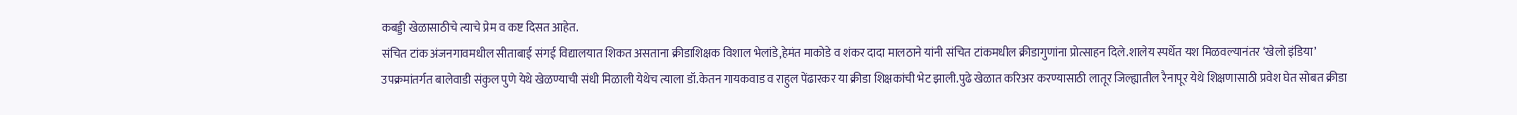कबड्डी खेळासाठीचे त्याचे प्रेम व कष्ट दिसत आहेत.
संचित टांक अंजनगावमधील सीताबाई संगई विद्यालयात शिकत असताना क्रीडाशिक्षक विशाल भेलांडे,हेमंत माकोडे व शंकर दादा मालठाने यांनी संचित टांकमधील क्रीडागुणांना प्रोत्साहन दिले.शालेय स्पर्धेत यश मिळवल्यानंतर ‘खेलो इंडिया’ उपक्रमांतर्गत बालेवाडी संकुल पुणे येथे खेळण्याची संधी मिळाली येथेच त्याला डॉ.केतन गायकवाड व राहुल पेंढारकर या क्रीडा शिक्षकांची भेट झाली.पुढे खेळात करिअर करण्यासाठी लातूर जिल्ह्यातील रैनापूर येथे शिक्षणासाठी प्रवेश घेत सोबत क्रीडा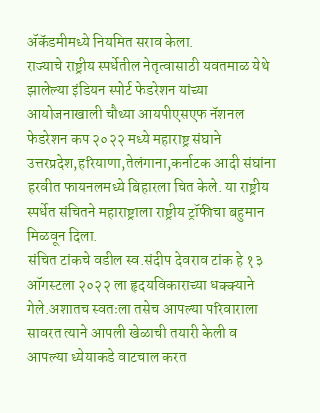ॲकॅडमीमध्ये नियमित सराव केला.
राज्याचे राष्ट्रीय स्पर्धेतील नेतृत्वासाठी यवतमाळ येथे झालेल्या इंडियन स्पोर्ट फेडरेशन यांच्या आयोजनाखाली चौथ्या आयपीएसएफ नॅशनल फेडरेशन कप २०२२ मध्ये महाराष्ट्र संघाने उत्तरप्रदेश,हरियाणा,तेलंगाना,कर्नाटक आदी संघांना हरवीत फायनलमध्ये बिहारला चित केले. या राष्ट्रीय स्पर्धेत संचितने महाराष्ट्राला राष्ट्रीय ट्रॉफीचा बहुमान मिळवून दिला.
संचित टांकचे वडील स्व.संदीप देवराव टांक हे १३ ऑगस्टला २०२२ ला हृदयविकाराच्या धक्क्याने गेले.अशातच स्वतःला तसेच आपल्या परिवाराला सावरत त्याने आपली खेळाची तयारी केली व आपल्या ध्येयाकडे वाटचाल करत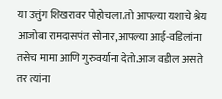या उत्तुंग शिखरावर पोहोचला.तो आपल्या यशाचे श्रेय आजोबा रामदासपंत सोनार,आपल्या आई-वडिलांना तसेच मामा आणि गुरुवर्याना देतो.आज वडील असते तर त्यांना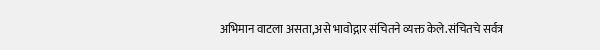अभिमान वाटला असता,असे भावोद्गार संचितने व्यक्त केले.संचितचे सर्वत्र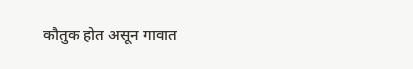कौतुक होत असून गावात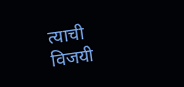त्याची विजयी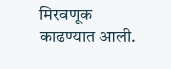मिरवणूक काढण्यात आली.